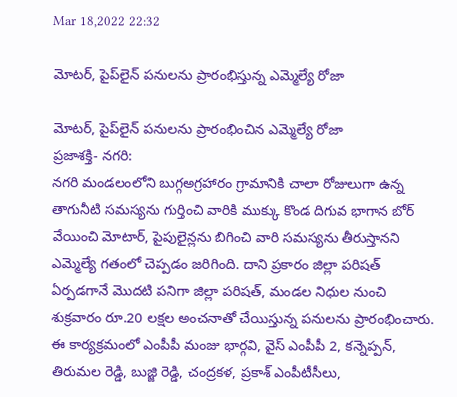Mar 18,2022 22:32

మోటర్‌, పైప్‌లైన్‌ పనులను ప్రారంభిస్తున్న ఎమ్మెల్యే రోజా

మోటర్‌, పైప్‌లైన్‌ పనులను ప్రారంభించిన ఎమ్మెల్యే రోజా
ప్రజాశక్తి- నగరి:
నగరి మండలంలోని బుగ్గఅగ్రహారం గ్రామానికి చాలా రోజులుగా ఉన్న తాగునీటి సమస్యను గుర్తించి వారికి ముక్కు కొండ దిగువ భాగాన బోర్‌ వేయించి మోటార్‌, పైపులైన్లను బిగించి వారి సమస్యను తీరుస్తానని ఎమ్మెల్యే గతంలో చెప్పడం జరిగింది. దాని ప్రకారం జిల్లా పరిషత్‌ ఏర్పడగానే మొదటి పనిగా జిల్లా పరిషత్‌, మండల నిధుల నుంచి శుక్రవారం రూ.20 లక్షల అంచనాతో చేయిస్తున్న పనులను ప్రారంభించారు. ఈ కార్యక్రమంలో ఎంపీపీ మంజు భార్గవి, వైస్‌ ఎంపీపీ 2, కన్నెప్పన్‌, తిరుమల రెడ్డి, బుజ్జి రెడ్డి, చంద్రకళ, ప్రకాశ్‌ ఎంపీటీసీలు,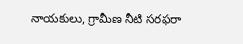నాయకులు, గ్రామీణ నీటి సరఫరా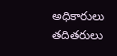అధికారులు తదితరులు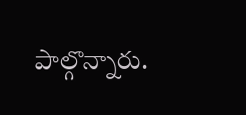పాల్గొన్నారు.